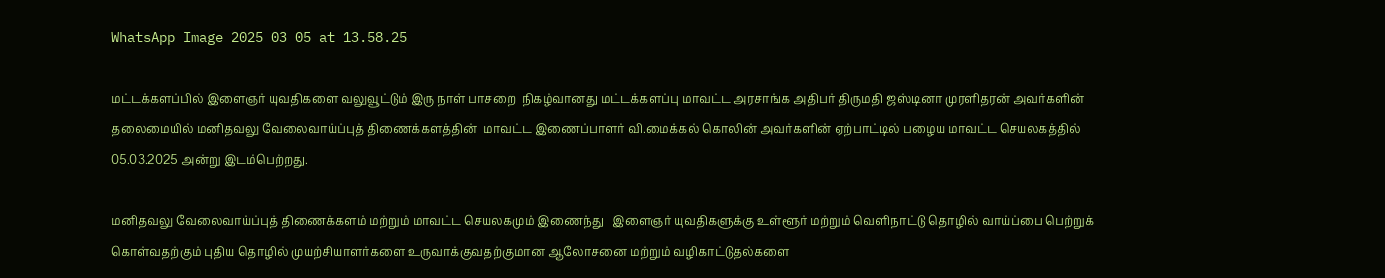WhatsApp Image 2025 03 05 at 13.58.25

மட்டக்களப்பில் இளைஞர் யுவதிகளை வலுவூட்டும் இரு நாள் பாசறை  நிகழ்வானது மட்டக்களப்பு மாவட்ட அரசாங்க அதிபர் திருமதி ஜஸ்டினா முரளிதரன் அவர்களின் தலைமையில் மனிதவலு வேலைவாய்ப்புத் திணைக்களத்தின்  மாவட்ட இணைப்பாளர் வி.மைக்கல் கொலின் அவர்களின் ஏற்பாட்டில் பழைய மாவட்ட செயலகத்தில் 05.03.2025 அன்று இடம்பெற்றது.

மனிதவலு வேலைவாய்ப்புத் திணைக்களம் மற்றும் மாவட்ட செயலகமும் இணைந்து   இளைஞர் யுவதிகளுக்கு உள்ளூர் மற்றும் வெளிநாட்டு தொழில் வாய்ப்பை பெற்றுக் கொள்வதற்கும் புதிய தொழில் முயற்சியாளர்களை உருவாக்குவதற்குமான ஆலோசனை மற்றும் வழிகாட்டுதல்களை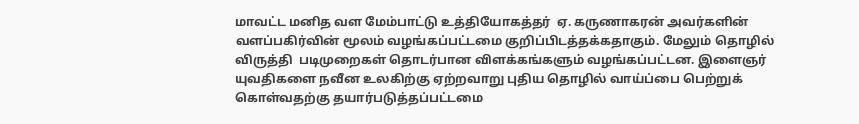மாவட்ட மனித வள மேம்பாட்டு உத்தியோகத்தர்  ஏ. கருணாகரன் அவர்களின் வளப்பகிர்வின் மூலம் வழங்கப்பட்டமை குறிப்பிடத்தக்கதாகும். மேலும் தொழில் விருத்தி  படிமுறைகள் தொடர்பான விளக்கங்களும் வழங்கப்பட்டன. இளைஞர் யுவதிகளை நவீன உலகிற்கு ஏற்றவாறு புதிய தொழில் வாய்ப்பை பெற்றுக் கொள்வதற்கு தயார்படுத்தப்பட்டமை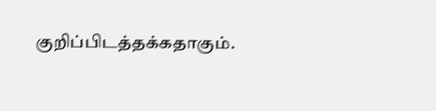குறிப்பிடத்தக்கதாகும்.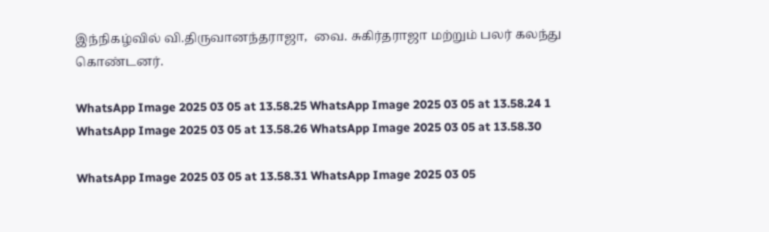இந்நிகழ்வில் வி.திருவானந்தராஜா,  வை. சுகிர்தராஜா மற்றும் பலர் கலந்து கொண்டனர்.

WhatsApp Image 2025 03 05 at 13.58.25 WhatsApp Image 2025 03 05 at 13.58.24 1 WhatsApp Image 2025 03 05 at 13.58.26 WhatsApp Image 2025 03 05 at 13.58.30

WhatsApp Image 2025 03 05 at 13.58.31 WhatsApp Image 2025 03 05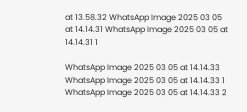at 13.58.32 WhatsApp Image 2025 03 05 at 14.14.31 WhatsApp Image 2025 03 05 at 14.14.31 1

WhatsApp Image 2025 03 05 at 14.14.33 WhatsApp Image 2025 03 05 at 14.14.33 1 WhatsApp Image 2025 03 05 at 14.14.33 2